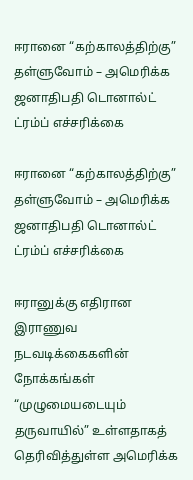ஈரானை “கற்காலத்திற்கு” தள்ளுவோம் – அமெரிக்க ஜனாதிபதி டொனால்ட் ட்ரம்ப் எச்சரிக்கை

ஈரானை “கற்காலத்திற்கு” தள்ளுவோம் – அமெரிக்க ஜனாதிபதி டொனால்ட் ட்ரம்ப் எச்சரிக்கை

ஈரானுக்கு எதிரான இராணுவ நடவடிக்கைகளின் நோக்கங்கள் “முழுமையடையும் தருவாயில்” உள்ளதாகத் தெரிவித்துள்ள அமெரிக்க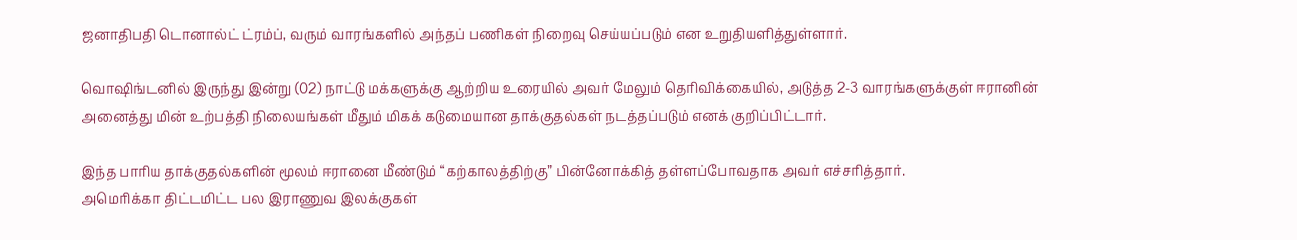ஜனாதிபதி டொனால்ட் ட்ரம்ப், வரும் வாரங்களில் அந்தப் பணிகள் நிறைவு செய்யப்படும் என உறுதியளித்துள்ளார்.

வொஷிங்டனில் இருந்து இன்று (02) நாட்டு மக்களுக்கு ஆற்றிய உரையில் அவர் மேலும் தெரிவிக்கையில், அடுத்த 2-3 வாரங்களுக்குள் ஈரானின் அனைத்து மின் உற்பத்தி நிலையங்கள் மீதும் மிகக் கடுமையான தாக்குதல்கள் நடத்தப்படும் எனக் குறிப்பிட்டார்.

இந்த பாரிய தாக்குதல்களின் மூலம் ஈரானை மீண்டும் “கற்காலத்திற்கு” பின்னோக்கித் தள்ளப்போவதாக அவர் எச்சரித்தார்.
அமெரிக்கா திட்டமிட்ட பல இராணுவ இலக்குகள்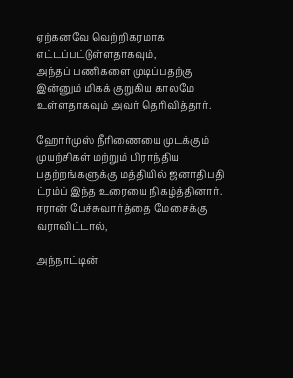ஏற்கனவே வெற்றிகரமாக எட்டப்பட்டுள்ளதாகவும்,
அந்தப் பணிகளை முடிப்பதற்கு இன்னும் மிகக் குறுகிய காலமே உள்ளதாகவும் அவர் தெரிவித்தார்.

ஹோர்முஸ் நீரிணையை முடக்கும் முயற்சிகள் மற்றும் பிராந்திய பதற்றங்களுக்கு மத்தியில் ஜனாதிபதி ட்ரம்ப் இந்த உரையை நிகழ்த்தினார். ஈரான் பேச்சுவார்த்தை மேசைக்கு வராவிட்டால்,

அந்நாட்டின்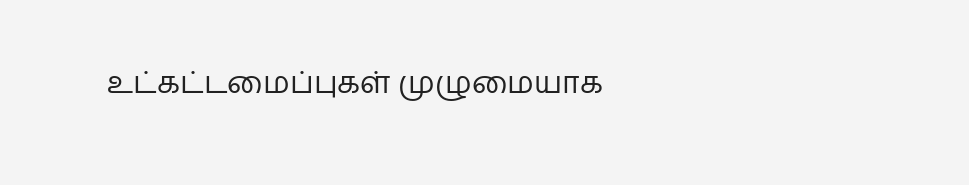உட்கட்டமைப்புகள் முழுமையாக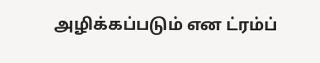அழிக்கப்படும் என ட்ரம்ப்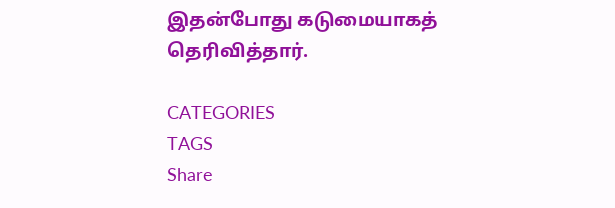இதன்போது கடுமையாகத் தெரிவித்தார்.

CATEGORIES
TAGS
Share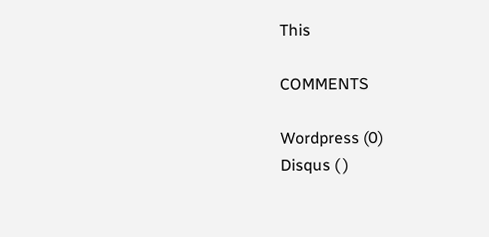This

COMMENTS

Wordpress (0)
Disqus ( )